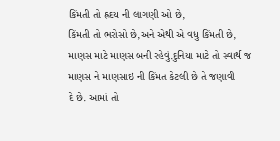કિંમતી તો હ્રદય ની લાગણી ઓ છે,
કિંમતી તો ભરોસો છે,અને એથી એ વધુ કિંમતી છે,
માણસ માટે માણસ બની રહેવું.દુનિયા માટે તો સ્વાર્થ જ
માણસ ને માણસાઇ ની કિંમત કેટલી છે તે જણાવી
દે છે. આમાં તો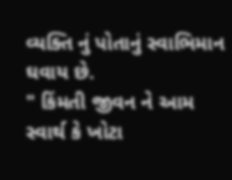વ્યક્તિ નું પોતાનું સ્વાભિમાન ઘવાય છે.
" કિંમતી જીવન ને આમ સ્વાર્થ કે ખોટા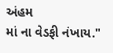અંહમ
માં ના વેડફી નંખાય."